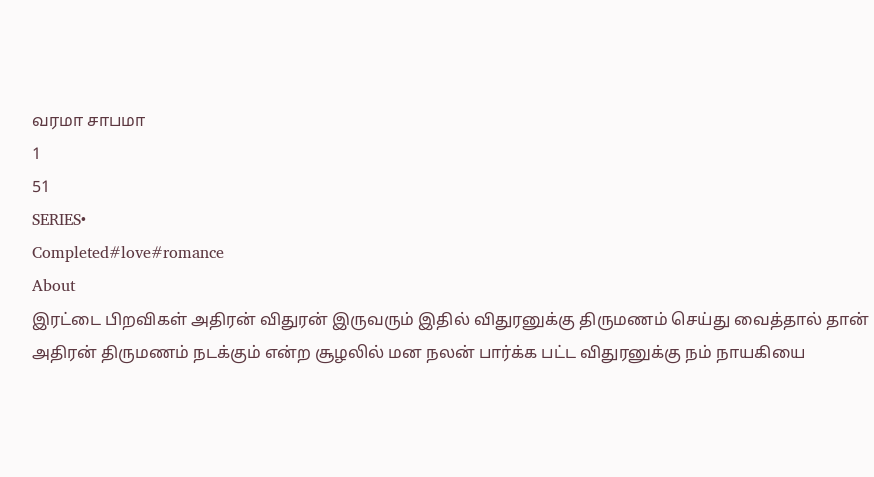வரமா சாபமா
1
51
SERIES•
Completed#love#romance
About
இரட்டை பிறவிகள் அதிரன் விதுரன் இருவரும் இதில் விதுரனுக்கு திருமணம் செய்து வைத்தால் தான் அதிரன் திருமணம் நடக்கும் என்ற சூழலில் மன நலன் பார்க்க பட்ட விதுரனுக்கு நம் நாயகியை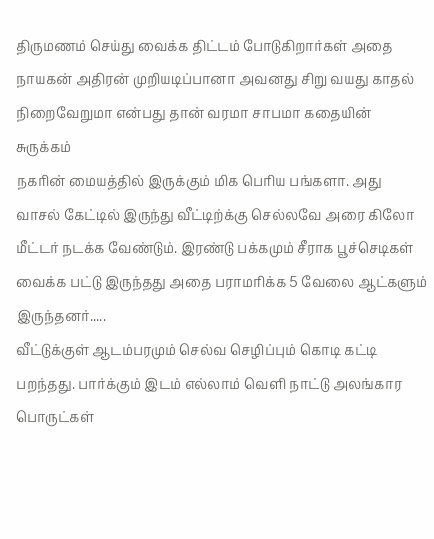திருமணம் செய்து வைக்க திட்டம் போடுகிறார்கள் அதை நாயகன் அதிரன் முறியடிப்பானா அவனது சிறு வயது காதல் நிறைவேறுமா என்பது தான் வரமா சாபமா கதையின் சுருக்கம்
நகரின் மையத்தில் இருக்கும் மிக பெரிய பங்களா. அது வாசல் கேட்டில் இருந்து வீட்டிற்க்கு செல்லவே அரை கிலோ மீட்டர் நடக்க வேண்டும். இரண்டு பக்கமும் சீராக பூச்செடிகள் வைக்க பட்டு இருந்தது அதை பராமரிக்க 5 வேலை ஆட்களும் இருந்தனர்.....
வீட்டுக்குள் ஆடம்பரமும் செல்வ செழிப்பும் கொடி கட்டி பறந்தது. பார்க்கும் இடம் எல்லாம் வெளி நாட்டு அலங்கார பொருட்கள்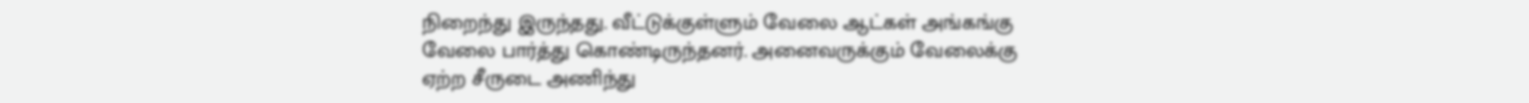நிறைந்து இருந்தது. வீட்டுக்குள்ளும் வேலை ஆட்கள் அங்கங்கு வேலை பார்த்து கொண்டிருந்தனர். அனைவருக்கும் வேலைக்கு ஏற்ற சீருடை அணிந்து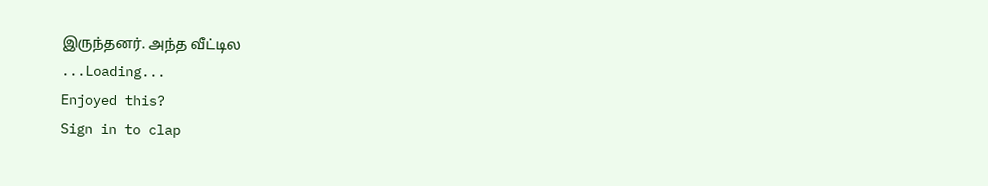இருந்தனர். அந்த வீட்டில
...Loading...
Enjoyed this?
Sign in to clap